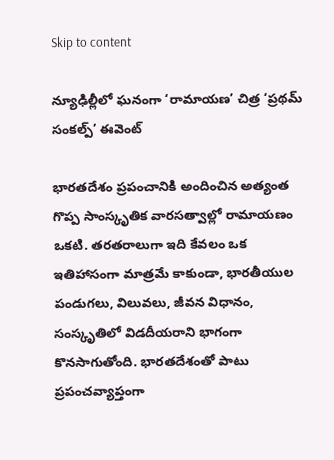Skip to content

న్యూఢిల్లీలో ఘనంగా ‘రామాయణ’ చిత్ర ‘ప్రథమ్ సంకల్ప్’ ఈవెంట్

భారతదేశం ప్రపంచానికి అందించిన అత్యంత గొప్ప సాంస్కృతిక వారసత్వాల్లో రామాయణం ఒకటి. తరతరాలుగా ఇది కేవలం ఒక ఇతిహాసంగా మాత్రమే కాకుండా, భారతీయుల పండుగలు, విలువలు, జీవన విధానం, సంస్కృతిలో విడదీయరాని భాగంగా కొనసాగుతోంది. భారతదేశంతో పాటు ప్రపంచవ్యాప్తంగా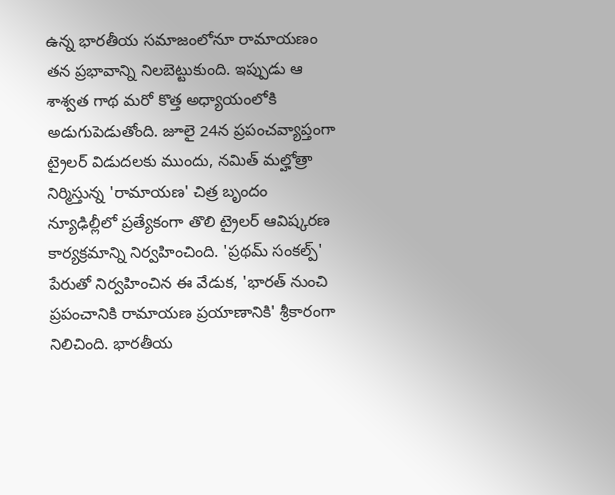ఉన్న భారతీయ సమాజంలోనూ రామాయణం తన ప్రభావాన్ని నిలబెట్టుకుంది. ఇప్పుడు ఆ శాశ్వత గాథ మరో కొత్త అధ్యాయంలోకి అడుగుపెడుతోంది. జూలై 24న ప్రపంచవ్యాప్తంగా ట్రైలర్ విడుదలకు ముందు, నమిత్ మల్హోత్రా నిర్మిస్తున్న 'రామాయణ' చిత్ర బృందం న్యూఢిల్లీలో ప్రత్యేకంగా తొలి ట్రైలర్ ఆవిష్కరణ కార్యక్రమాన్ని నిర్వహించింది. 'ప్రథమ్ సంకల్ప్' పేరుతో నిర్వహించిన ఈ వేడుక, 'భారత్ నుంచి ప్రపంచానికి రామాయణ ప్రయాణానికి' శ్రీకారంగా నిలిచింది. భారతీయ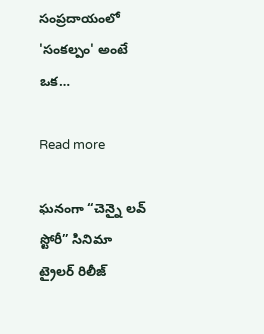సంప్రదాయంలో 'సంకల్పం' అంటే ఒక…

Read more

ఘనంగా “చెన్నై లవ్ స్టోరీ” సినిమా ట్రైలర్ రిలీజ్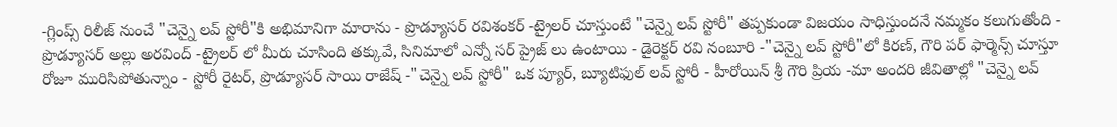-గ్లింప్స్ రిలీజ్ నుంచే "చెన్నై లవ్ స్టోరీ"కి అభిమానిగా మారాను - ప్రొడ్యూసర్ రవిశంకర్ -ట్రైలర్ చూస్తుంటే "చెన్నై లవ్ స్టోరీ" తప్పకుండా విజయం సాధిస్తుందనే నమ్మకం కలుగుతోంది - ప్రొడ్యూసర్ అల్లు అరవింద్ -ట్రైలర్ లో మీరు చూసింది తక్కువే, సినిమాలో ఎన్నో సర్ ప్రైజ్ లు ఉంటాయి - డైరెక్టర్ రవి నంబూరి -"చెన్నై లవ్ స్టోరీ"లో కిరణ్, గౌరి పర్ ఫార్మెన్స్ చూస్తూ రోజూ మురిసిపోతున్నాం - స్టోరీ రైటర్, ప్రొడ్యూసర్ సాయి రాజేష్ -"చెన్నై లవ్ స్టోరీ" ఒక ప్యూర్, బ్యూటిఫుల్ లవ్ స్టోరీ - హీరోయిన్ శ్రీ గౌరి ప్రియ -మా అందరి జీవితాల్లో "చెన్నై లవ్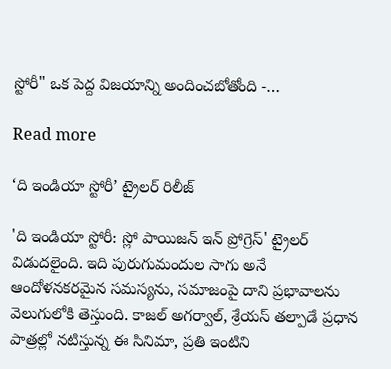స్టోరీ" ఒక పెద్ద విజయాన్ని అందించబోతోంది -…

Read more

‘ది ఇండియా స్టోరీ’ ట్రైలర్ రిలీజ్

'ది ఇండియా స్టోరీ: స్లో పాయిజన్ ఇన్ ప్రోగ్రెస్' ట్రైలర్ విడుదలైంది. ఇది పురుగుమందుల సాగు అనే ఆందోళనకరమైన సమస్యను, సమాజంపై దాని ప్రభావాలను వెలుగులోకి తెస్తుంది. కాజల్ అగర్వాల్, శ్రేయస్ తల్పాడే ప్రధాన పాత్రల్లో నటిస్తున్న ఈ సినిమా, ప్రతి ఇంటిని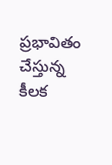ప్రభావితం చేస్తున్న కీలక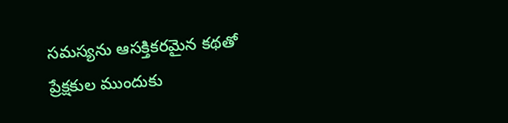సమస్యను ఆసక్తికరమైన కథతో ప్రేక్షకుల ముందుకు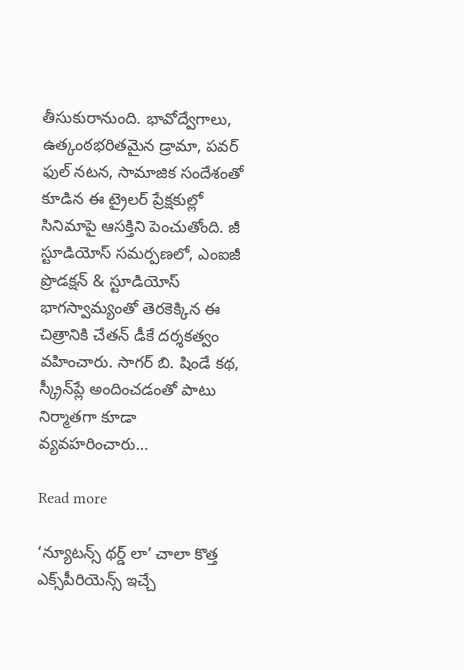తీసుకురానుంది. భావోద్వేగాలు, ఉత్కంఠభరితమైన డ్రామా, పవర్ ఫుల్ నటన, సామాజిక సందేశంతో కూడిన ఈ ట్రైలర్ ప్రేక్షకుల్లో సినిమాపై ఆసక్తిని పెంచుతోంది. జీ స్టూడియోస్ సమర్పణలో, ఎంఐజీ ప్రొడక్షన్ & స్టూడియోస్ భాగస్వామ్యంతో తెరకెక్కిన ఈ చిత్రానికి చేతన్ డీకే దర్శకత్వం వహించారు. సాగర్ బి. షిండే కథ, స్క్రీన్‌ప్లే అందించడంతో పాటు నిర్మాతగా కూడా వ్యవహరించారు…

Read more

‘న్యూటన్స్ థర్డ్ లా’ చాలా కొత్త ఎక్స్‌పీరియెన్స్ ఇచ్చే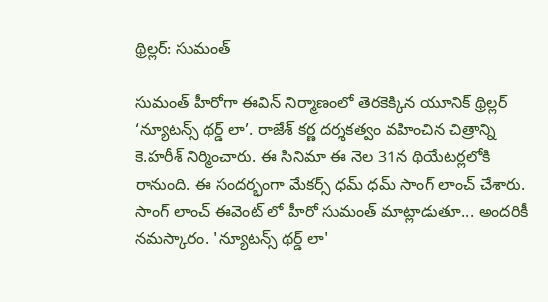థ్రిల్లర్: సుమంత్

సుమంత్‌ హీరోగా ఈవిన్ నిర్మాణంలో తెరకెక్కిన యూనిక్ థ్రిల్లర్‌ ‘న్యూటన్స్‌ థర్డ్‌ లా’. రాజేశ్‌ కర్ణ దర్శకత్వం వహించిన చిత్రాన్ని కె.హరీశ్‌ నిర్మించారు. ఈ సినిమా ఈ నెల 31న థియేటర్లలోకి రానుంది. ఈ సందర్భంగా మేకర్స్ ధమ్ ధమ్ సాంగ్ లాంచ్ చేశారు. సాంగ్ లాంచ్ ఈవెంట్ లో హీరో సుమంత్ మాట్లాడుతూ... అందరికీ నమస్కారం. 'న్యూటన్స్ థర్డ్ లా'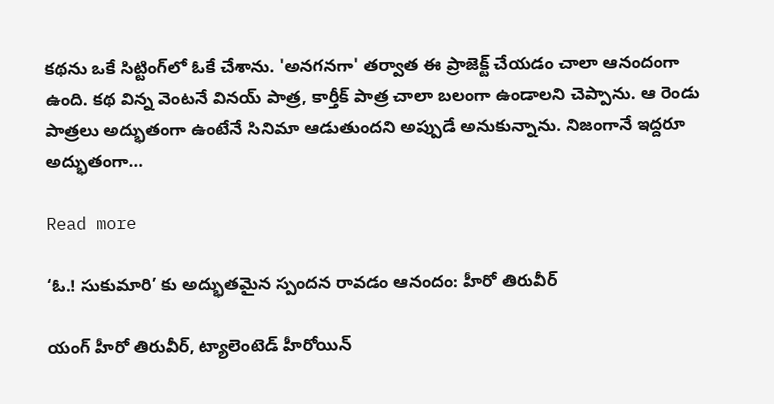కథను ఒకే సిట్టింగ్‌లో ఓకే చేశాను. 'అనగనగా' తర్వాత ఈ ప్రాజెక్ట్ చేయడం చాలా ఆనందంగా ఉంది. కథ విన్న వెంటనే వినయ్ పాత్ర, కార్తీక్ పాత్ర చాలా బలంగా ఉండాలని చెప్పాను. ఆ రెండు పాత్రలు అద్భుతంగా ఉంటేనే సినిమా ఆడుతుందని అప్పుడే అనుకున్నాను. నిజంగానే ఇద్దరూ అద్భుతంగా…

Read more

‘ఓ.! సుకుమారి’ కు అద్భుతమైన స్పందన రావడం ఆనందం: హీరో తిరువీర్

యంగ్ హీరో తిరువీర్, ట్యాలెంటెడ్ హీరోయిన్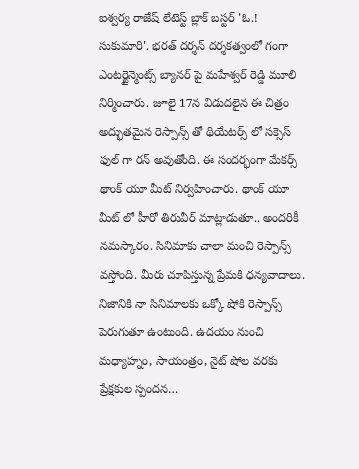ఐశ్వర్య రాజేష్ లేటెస్ట్ బ్లాక్ బస్టర్ 'ఓ.! సుకుమారి'. భరత్ దర్శన్ దర్శకత్వంలో గంగా ఎంటర్టైన్మెంట్స్ బ్యానర్ పై మహేశ్వర్ రెడ్డి మూలి నిర్మించారు. జూలై 17న విడుదలైన ఈ చిత్రం అద్భుతమైన రెస్పాన్స్ తో థియేటర్స్ లో సక్సెస్ ఫుల్ గా రన్ అవుతోంది. ఈ సందర్భంగా మేకర్స్ థాంక్ యూ మీట్ నిర్వహించారు. థాంక్ యూ మీట్ లో హీరో తిరువీర్ మాట్లాడుతూ.. అందరికీ నమస్కారం. సినిమాకు చాలా మంచి రెస్పాన్స్ వస్తోంది. మీరు చూపిస్తున్న ప్రేమకి ధన్యవాదాలు. నిజానికి నా సినిమాలకు ఒక్కో షోకి రెస్పాన్స్ పెరుగుతూ ఉంటుంది. ఉదయం నుంచి మధ్యాహ్నం, సాయంత్రం, నైట్ షోల వరకు ప్రేక్షకుల స్పందన…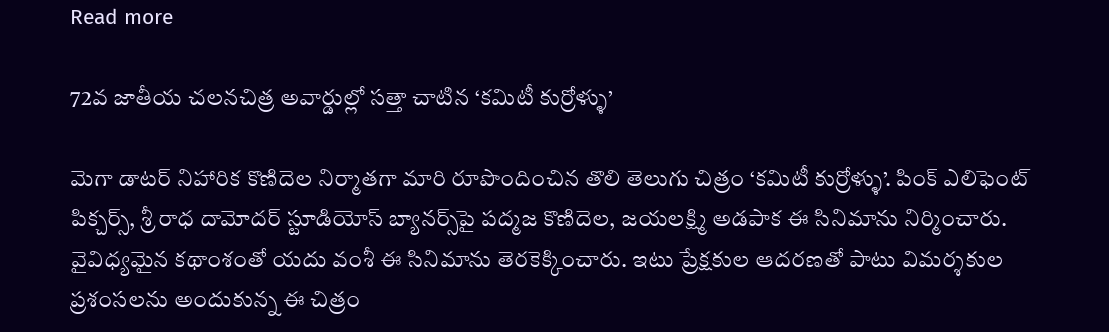Read more

72వ జాతీయ చ‌ల‌నచిత్ర అవార్డుల్లో స‌త్తా చాటిన‌ ‘క‌మిటీ కుర్రోళ్ళు’

మెగా డాట‌ర్ నిహారిక కొణిదెల‌ నిర్మాత‌గా మారి రూపొందించిన తొలి తెలుగు చిత్రం ‘క‌మిటీ కుర్రోళ్ళు’. పింక్ ఎలిఫెంట్ పిక్చ‌ర్స్‌, శ్రీ రాధ దామోద‌ర్ స్టూడియోస్ బ్యాన‌ర్స్‌పై ప‌ద్మ‌జ కొణిదెల‌, జ‌య‌ల‌క్ష్మి అడ‌పాక ఈ సినిమాను నిర్మించారు. వైవిధ్య‌మైన క‌థాంశంతో య‌దు వంశీ ఈ సినిమాను తెర‌కెక్కించారు. ఇటు ప్రేక్ష‌కుల ఆద‌ర‌ణ‌తో పాటు విమ‌ర్శ‌కుల ప్ర‌శంస‌లను అందుకున్న ఈ చిత్రం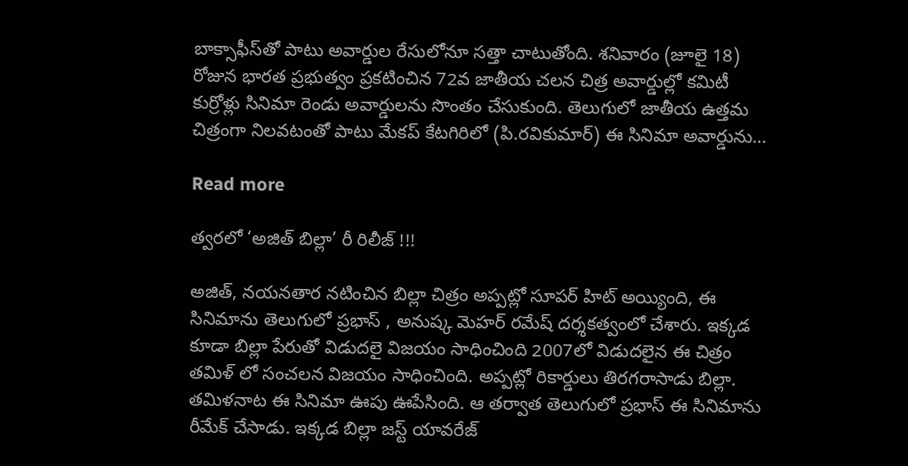బాక్సాఫీస్‌తో పాటు అవార్డుల రేసులోనూ స‌త్తా చాటుతోంది. శ‌నివారం (జూలై 18) రోజున భార‌త ప్ర‌భుత్వం ప్ర‌క‌టించిన 72వ జాతీయ చ‌ల‌న చిత్ర అవార్డుల్లో క‌మిటీ కుర్రోళ్లు సినిమా రెండు అవార్డుల‌ను సొంతం చేసుకుంది. తెలుగులో జాతీయ ఉత్త‌మ చిత్రంగా నిల‌వ‌టంతో పాటు మేక‌ప్ కేట‌గిరిలో (పి.ర‌వికుమార్‌) ఈ సినిమా అవార్డును…

Read more

త్వరలో ‘అజిత్ బిల్లా’ రీ రిలీజ్ !!!

అజిత్, నయనతార నటించిన బిల్లా చిత్రం అప్పట్లో సూపర్ హిట్ అయ్యింది, ఈ సినిమాను తెలుగులో ప్రభాస్ , అనుష్క మెహర్ రమేష్ దర్శకత్వంలో చేశారు. ఇక్కడ కూడా బిల్లా పేరుతో విడుదలై విజయం సాధించింది 2007లో విడుదలైన ఈ చిత్రం తమిళ్ లో సంచలన విజయం సాధించింది. అప్పట్లో రికార్డులు తిరగరాసాడు బిల్లా. తమిళనాట ఈ సినిమా ఊపు ఊపేసింది. ఆ తర్వాత తెలుగులో ప్రభాస్ ఈ సినిమాను రీమేక్ చేసాడు. ఇక్కడ బిల్లా జస్ట్ యావరేజ్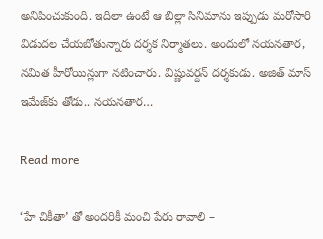అనిపించుకుంది. ఇదిలా ఉంటే ఆ బిల్లా సినిమాను ఇప్పుడు మరోసారి విడుదల చేయబోతున్నారు దర్శక నిర్మాతలు. అందులో నయనతార, నమిత హీరోయిన్లుగా నటించారు. విష్ణువర్దన్ దర్శకుడు. అజిత్ మాస్ ఇమేజ్‌కు తోడు.. నయనతార…

Read more

‘హే చికీతా’ తో అందరికీ మంచి పేరు రావాలి –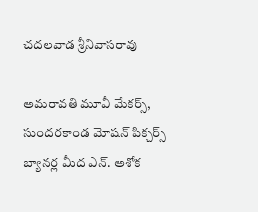చదలవాడ శ్రీనివాసరావు

అమరావతి మూవీ మేకర్స్, సుందరకాండ మోషన్ పిక్చర్స్ బ్యానర్ల మీద ఎన్. అశోక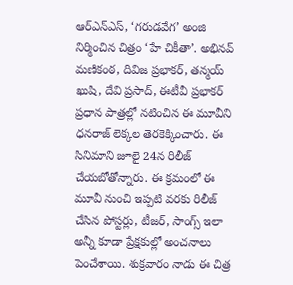ఆర్ఎన్ఎస్, ‘గరుడవేగ’ అంజి నిర్మించిన చిత్రం ‘హే చికీతా’. అభినవ్ మణికంఠ, దివిజ ప్రభాకర్, తన్మయ్ ఖుషి, దేవి ప్రసాద్, ఈటీవీ ప్రభాకర్ ప్రధాన పాత్రల్లో నటించిన ఈ మూవీని ధనరాజ్ లెక్కల తెరకెక్కించారు. ఈ సినిమాని జూలై 24న రిలీజ్ చేయబోతోన్నారు. ఈ క్రమంలో ఈ మూవీ నుంచి ఇప్పటి వరకు రిలీజ్ చేసిన పోస్టర్లు, టీజర్, సాంగ్స్ ఇలా అన్నీ కూడా ప్రేక్షకుల్లో అంచనాలు పెంచేశాయి. శుక్రవారం నాడు ఈ చిత్ర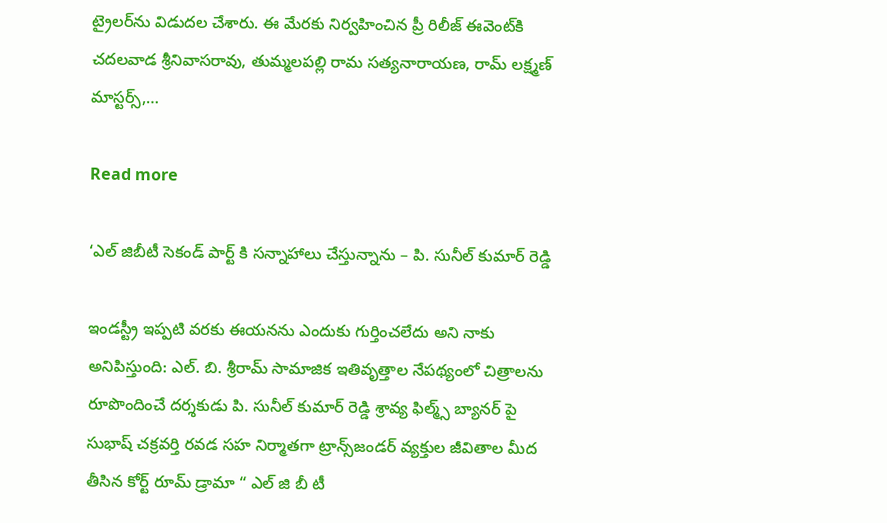ట్రైలర్‌ను విడుదల చేశారు. ఈ మేరకు నిర్వహించిన ప్రీ రిలీజ్ ఈవెంట్‌కి చదలవాడ శ్రీనివాసరావు, తుమ్మలపల్లి రామ సత్యనారాయణ, రామ్ లక్ష్మణ్ మాస్టర్స్,…

Read more

‘ఎల్‌ జిబీటీ సెకండ్‌ పార్ట్‌ కి సన్నాహాలు చేస్తున్నాను – పి. సునీల్‌ కుమార్‌ రెడ్డి

ఇండస్ట్రీ ఇప్పటి వరకు ఈయనను ఎందుకు గుర్తించలేదు అని నాకు అనిపిస్తుంది: ఎల్. బి. శ్రీరామ్ సామాజిక ఇతివృత్తాల నేపథ్యంలో చిత్రాలను రూపొందించే దర్శకుడు పి. సునీల్ కుమార్ రెడ్డి శ్రావ్య ఫిల్మ్స్ బ్యానర్ పై సుభాష్ చక్రవర్తి రవడ సహ నిర్మాతగా ట్రాన్స్‌జండర్ వ్యక్తుల జీవితాల మీద తీసిన కోర్ట్ రూమ్ డ్రామా “ ఎల్ జి బీ టీ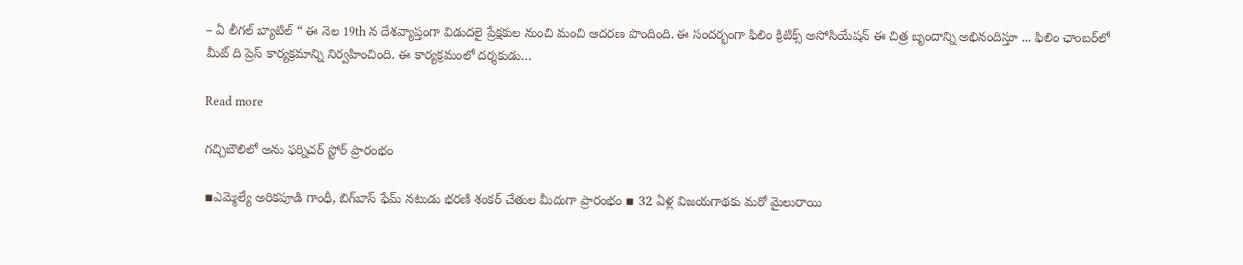– ఏ లీగల్ బ్యాటిల్ “ ఈ నెల 19th న దేశవ్యాప్తంగా విడుదలై ప్రేక్షకుల నుంచి మంచి ఆదరణ పొందింది. ఈ సందర్భంగా ఫిలిం క్రిటిక్స్‌ అసోసియేషన్‌ ఈ చిత్ర బృందాన్ని అభినందిస్తూ ... ఫిలిం ఛాంబర్‌లో మీట్‌ ది ప్రెస్‌ కార్యక్రమాన్ని నిర్వహించింది. ఈ కార్యక్రమంలో దర్శకుడు…

Read more

గచ్చిబౌలిలో అను ఫర్నిచర్ స్టోర్ ప్రారంభం

▪ఎమ్మెల్యే అరికపూడి గాంధీ, బిగ్‌బాస్ ఫేమ్ నటుడు భరణి శంకర్ చేతుల మీదుగా ప్రారంభం ▪ 32 ఏళ్ల విజయగాథకు మరో మైలురాయి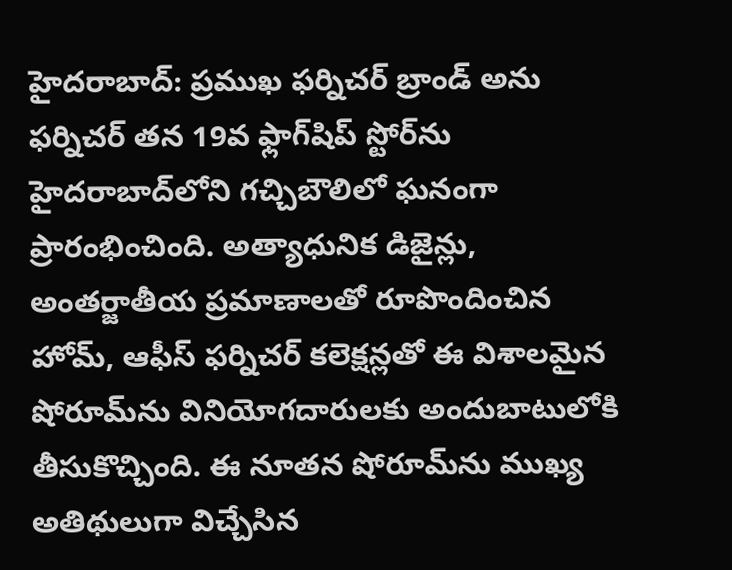హైదరాబాద్: ప్రముఖ ఫర్నిచర్ బ్రాండ్ అను ఫర్నిచర్ తన 19వ ఫ్లాగ్‌షిప్ స్టోర్‌ను హైదరాబాద్‌లోని గచ్చిబౌలిలో ఘనంగా ప్రారంభించింది. అత్యాధునిక డిజైన్లు, అంతర్జాతీయ ప్రమాణాలతో రూపొందించిన హోమ్, ఆఫీస్ ఫర్నిచర్ కలెక్షన్లతో ఈ విశాలమైన షోరూమ్‌ను వినియోగదారులకు అందుబాటులోకి తీసుకొచ్చింది. ఈ నూతన షోరూమ్‌ను ముఖ్య అతిథులుగా విచ్చేసిన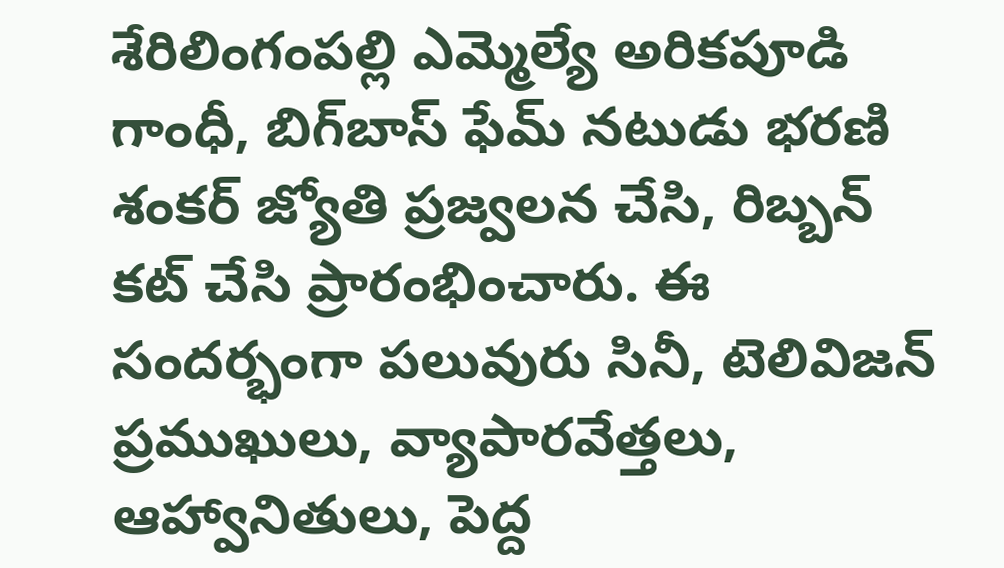శేరిలింగంపల్లి ఎమ్మెల్యే అరికపూడి గాంధీ, బిగ్‌బాస్ ఫేమ్ నటుడు భరణి శంకర్ జ్యోతి ప్రజ్వలన చేసి, రిబ్బన్ కట్ చేసి ప్రారంభించారు. ఈ సందర్భంగా పలువురు సినీ, టెలివిజన్ ప్రముఖులు, వ్యాపారవేత్తలు, ఆహ్వానితులు, పెద్ద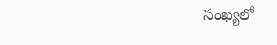సంఖ్యలో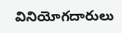వినియోగదారులు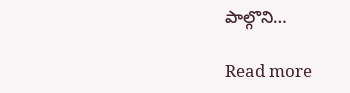పాల్గొని…

Read more